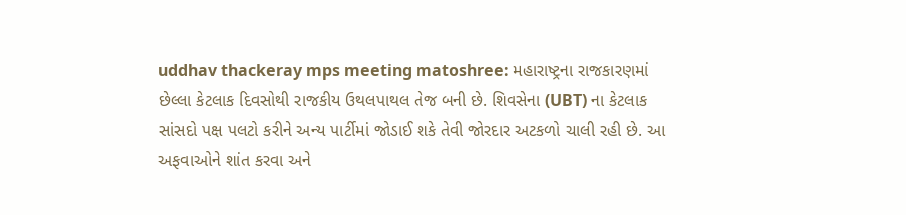uddhav thackeray mps meeting matoshree: મહારાષ્ટ્રના રાજકારણમાં છેલ્લા કેટલાક દિવસોથી રાજકીય ઉથલપાથલ તેજ બની છે. શિવસેના (UBT) ના કેટલાક સાંસદો પક્ષ પલટો કરીને અન્ય પાર્ટીમાં જોડાઈ શકે તેવી જોરદાર અટકળો ચાલી રહી છે. આ અફવાઓને શાંત કરવા અને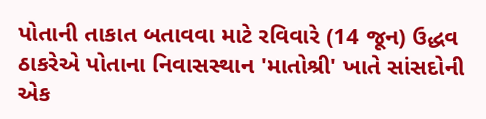પોતાની તાકાત બતાવવા માટે રવિવારે (14 જૂન) ઉદ્ધવ ઠાકરેએ પોતાના નિવાસસ્થાન 'માતોશ્રી' ખાતે સાંસદોની એક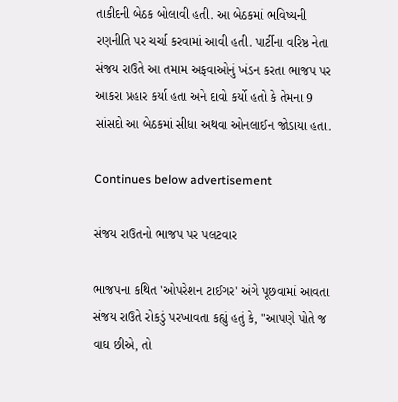તાકીદની બેઠક બોલાવી હતી. આ બેઠકમાં ભવિષ્યની રણનીતિ પર ચર્ચા કરવામાં આવી હતી. પાર્ટીના વરિષ્ઠ નેતા સંજય રાઉતે આ તમામ અફવાઓનું ખંડન કરતા ભાજપ પર આકરા પ્રહાર કર્યા હતા અને દાવો કર્યો હતો કે તેમના 9 સાંસદો આ બેઠકમાં સીધા અથવા ઓનલાઈન જોડાયા હતા.

Continues below advertisement

સંજય રાઉતનો ભાજપ પર પલટવાર

ભાજપના કથિત 'ઓપરેશન ટાઈગર' અંગે પૂછવામાં આવતા સંજય રાઉતે રોકડું પરખાવતા કહ્યું હતું કે, "આપણે પોતે જ વાઘ છીએ, તો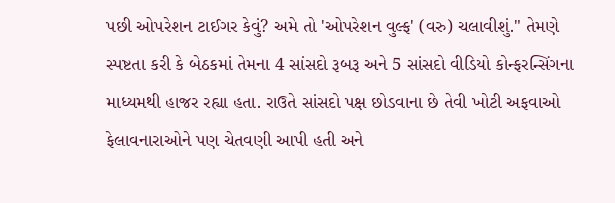પછી ઓપરેશન ટાઈગર કેવું? અમે તો 'ઓપરેશન વુલ્ફ' (વરુ) ચલાવીશું." તેમણે સ્પષ્ટતા કરી કે બેઠકમાં તેમના 4 સાંસદો રૂબરૂ અને 5 સાંસદો વીડિયો કોન્ફરન્સિંગના માધ્યમથી હાજર રહ્યા હતા. રાઉતે સાંસદો પક્ષ છોડવાના છે તેવી ખોટી અફવાઓ ફેલાવનારાઓને પણ ચેતવણી આપી હતી અને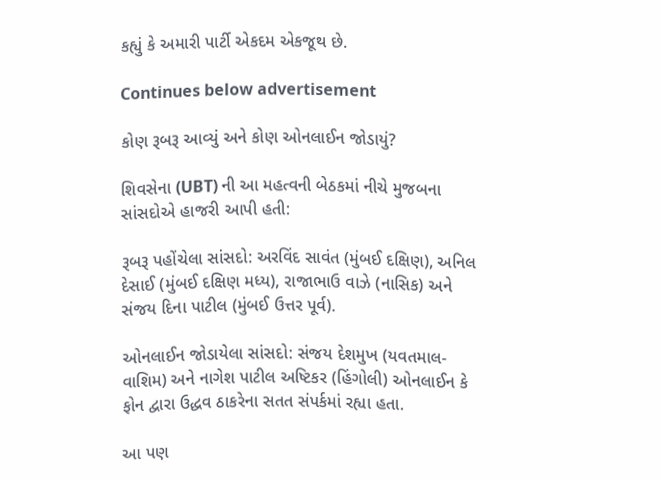કહ્યું કે અમારી પાર્ટી એકદમ એકજૂથ છે.

Continues below advertisement

કોણ રૂબરૂ આવ્યું અને કોણ ઓનલાઈન જોડાયું?

શિવસેના (UBT) ની આ મહત્વની બેઠકમાં નીચે મુજબના સાંસદોએ હાજરી આપી હતી:

રૂબરૂ પહોંચેલા સાંસદો: અરવિંદ સાવંત (મુંબઈ દક્ષિણ), અનિલ દેસાઈ (મુંબઈ દક્ષિણ મધ્ય), રાજાભાઉ વાઝે (નાસિક) અને સંજય દિના પાટીલ (મુંબઈ ઉત્તર પૂર્વ).

ઓનલાઈન જોડાયેલા સાંસદો: સંજય દેશમુખ (યવતમાલ-વાશિમ) અને નાગેશ પાટીલ અષ્ટિકર (હિંગોલી) ઓનલાઈન કે ફોન દ્વારા ઉદ્ધવ ઠાકરેના સતત સંપર્કમાં રહ્યા હતા.

આ પણ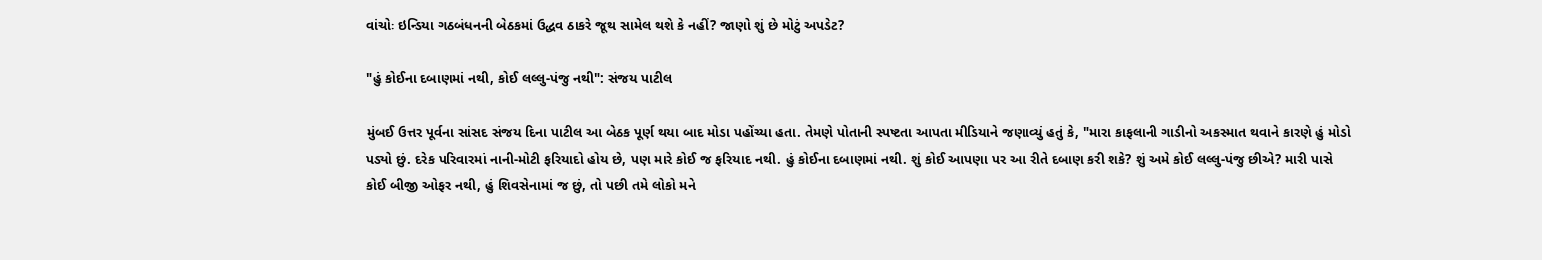વાંચોઃ ઇન્ડિયા ગઠબંધનની બેઠકમાં ઉદ્ધવ ઠાકરે જૂથ સામેલ થશે કે નહીં? જાણો શું છે મોટું અપડેટ?

"હું કોઈના દબાણમાં નથી, કોઈ લલ્લુ-પંજુ નથી": સંજય પાટીલ

મુંબઈ ઉત્તર પૂર્વના સાંસદ સંજય દિના પાટીલ આ બેઠક પૂર્ણ થયા બાદ મોડા પહોંચ્યા હતા. તેમણે પોતાની સ્પષ્ટતા આપતા મીડિયાને જણાવ્યું હતું કે, "મારા કાફલાની ગાડીનો અકસ્માત થવાને કારણે હું મોડો પડ્યો છું. દરેક પરિવારમાં નાની-મોટી ફરિયાદો હોય છે, પણ મારે કોઈ જ ફરિયાદ નથી. હું કોઈના દબાણમાં નથી. શું કોઈ આપણા પર આ રીતે દબાણ કરી શકે? શું અમે કોઈ લલ્લુ-પંજુ છીએ? મારી પાસે કોઈ બીજી ઓફર નથી, હું શિવસેનામાં જ છું, તો પછી તમે લોકો મને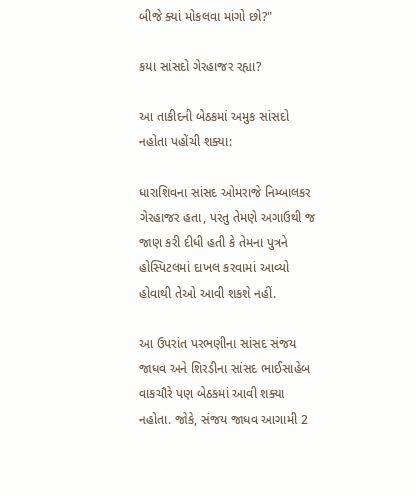બીજે ક્યાં મોકલવા માંગો છો?"

કયા સાંસદો ગેરહાજર રહ્યા?

આ તાકીદની બેઠકમાં અમુક સાંસદો નહોતા પહોંચી શક્યા:

ધારાશિવના સાંસદ ઓમરાજે નિમ્બાલકર ગેરહાજર હતા, પરંતુ તેમણે અગાઉથી જ જાણ કરી દીધી હતી કે તેમના પુત્રને હોસ્પિટલમાં દાખલ કરવામાં આવ્યો હોવાથી તેઓ આવી શકશે નહીં.

આ ઉપરાંત પરભણીના સાંસદ સંજય જાધવ અને શિરડીના સાંસદ ભાઈસાહેબ વાકચૌરે પણ બેઠકમાં આવી શક્યા નહોતા. જોકે, સંજય જાધવ આગામી 2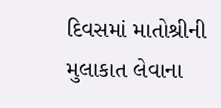દિવસમાં માતોશ્રીની મુલાકાત લેવાના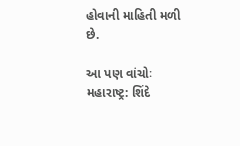હોવાની માહિતી મળી છે.

આ પણ વાંચોઃ મહારાષ્ટ્ર: શિંદે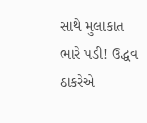સાથે મુલાકાત ભારે પડી! ઉદ્ધવ ઠાકરેએ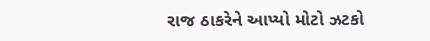રાજ ઠાકરેને આપ્યો મોટો ઝટકો